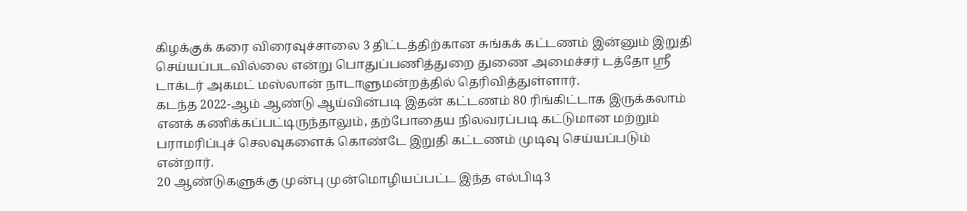கிழக்குக் கரை விரைவுச்சாலை 3 திட்டத்திற்கான சுங்கக் கட்டணம் இன்னும் இறுதி செய்யப்படவில்லை என்று பொதுப்பணித்துறை துணை அமைச்சர் டத்தோ ஸ்ரீ டாக்டர் அகமட் மஸ்லான் நாடாளுமன்றத்தில் தெரிவித்துள்ளார்.
கடந்த 2022-ஆம் ஆண்டு ஆய்வின்படி இதன் கட்டணம் 80 ரிங்கிட்டாக இருக்கலாம் எனக் கணிக்கப்பட்டிருந்தாலும், தற்போதைய நிலவரப்படி கட்டுமான மற்றும் பராமரிப்புச் செலவுகளைக் கொண்டே இறுதி கட்டணம் முடிவு செய்யப்படும் என்றார்.
20 ஆண்டுகளுக்கு முன்பு முன்மொழியப்பட்ட இந்த எல்பிடி3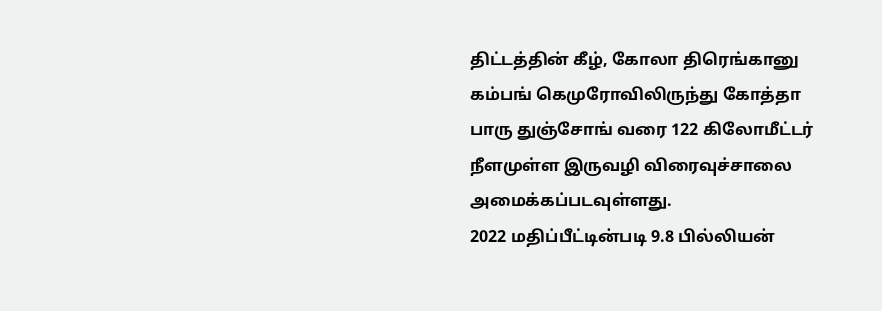திட்டத்தின் கீழ், கோலா திரெங்கானு கம்பங் கெமுரோவிலிருந்து கோத்தா பாரு துஞ்சோங் வரை 122 கிலோமீட்டர் நீளமுள்ள இருவழி விரைவுச்சாலை அமைக்கப்படவுள்ளது.
2022 மதிப்பீட்டின்படி 9.8 பில்லியன்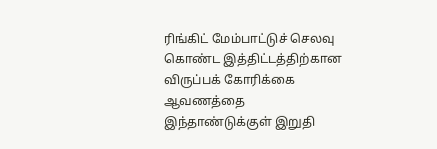ரிங்கிட் மேம்பாட்டுச் செலவு கொண்ட இத்திட்டத்திற்கான விருப்பக் கோரிக்கை ஆவணத்தை இந்தாண்டுக்குள் இறுதி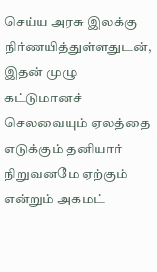செய்ய அரசு இலக்கு நிர்ணயித்துள்ளதுடன், இதன் முழு கட்டுமானச் செலவையும் ஏலத்தை எடுக்கும் தனியார் நிறுவனமே ஏற்கும் என்றும் அகமட்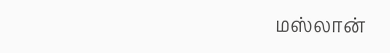மஸ்லான்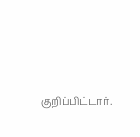குறிப்பிட்டார்.